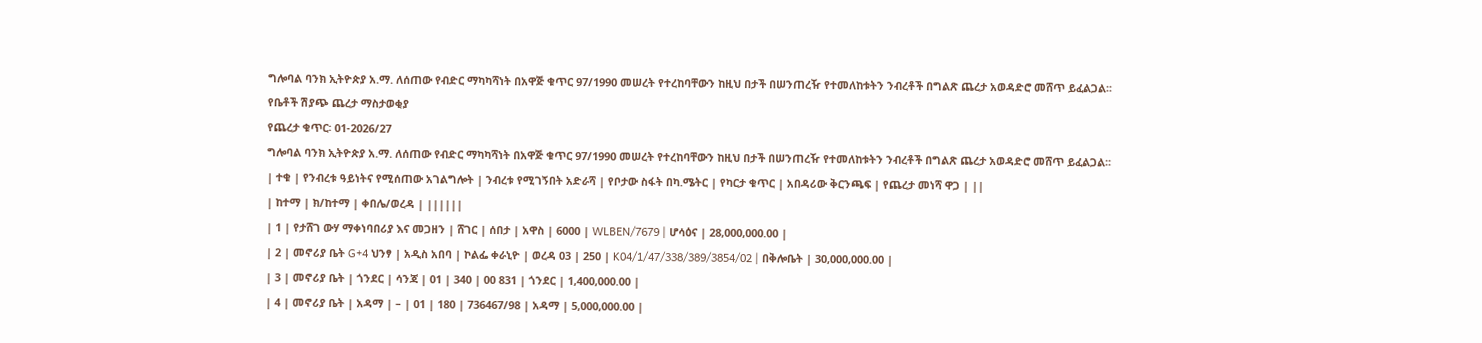ግሎባል ባንክ ኢትዮጵያ አ.ማ. ለሰጠው የብድር ማካካሻነት በአዋጅ ቁጥር 97/1990 መሠረት የተረከባቸውን ከዚህ በታች በሠንጠረዥ የተመለከቱትን ንብረቶች በግልጽ ጨረታ አወዳድሮ መሸጥ ይፈልጋል፡፡
የቤቶች ሽያጭ ጨረታ ማስታወቂያ
የጨረታ ቁጥር፡ 01-2026/27
ግሎባል ባንክ ኢትዮጵያ አ.ማ. ለሰጠው የብድር ማካካሻነት በአዋጅ ቁጥር 97/1990 መሠረት የተረከባቸውን ከዚህ በታች በሠንጠረዥ የተመለከቱትን ንብረቶች በግልጽ ጨረታ አወዳድሮ መሸጥ ይፈልጋል፡፡
| ተቁ | የንብረቱ ዓይነትና የሚሰጠው አገልግሎት | ንብረቱ የሚገኝበት አድራሻ | የቦታው ስፋት በካ.ሜትር | የካርታ ቁጥር | አበዳሪው ቅርንጫፍ | የጨረታ መነሻ ዋጋ | ||
| ከተማ | ክ/ከተማ | ቀበሌ/ወረዳ | ||||||
| 1 | የታሸገ ውሃ ማቀነባበሪያ እና መጋዘን | ሸገር | ሰበታ | አዋስ | 6000 | WLBEN/7679 | ሆሳዕና | 28,000,000.00 |
| 2 | መኖሪያ ቤት G+4 ህንፃ | አዲስ አበባ | ኮልፌ ቀራኒዮ | ወረዳ 03 | 250 | K04/1/47/338/389/3854/02 | በቅሎቤት | 30,000,000.00 |
| 3 | መኖሪያ ቤት | ጎንደር | ሳንጃ | 01 | 340 | 00 831 | ጎንደር | 1,400,000.00 |
| 4 | መኖሪያ ቤት | አዳማ | – | 01 | 180 | 736467/98 | አዳማ | 5,000,000.00 |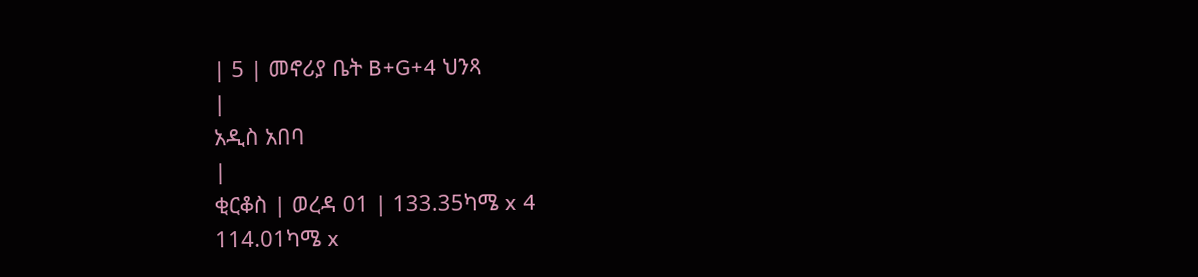| 5 | መኖሪያ ቤት B+G+4 ህንጻ
|
አዲስ አበባ
|
ቂርቆስ | ወረዳ 01 | 133.35ካሜ x 4
114.01ካሜ x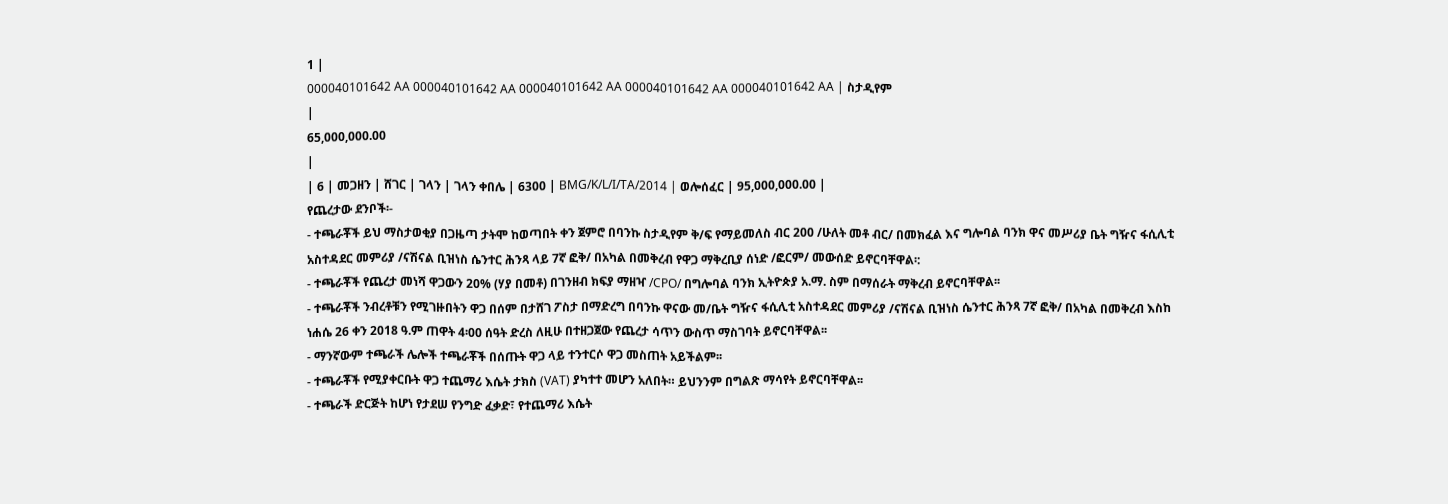1 |
000040101642 AA 000040101642 AA 000040101642 AA 000040101642 AA 000040101642 AA | ስታዲየም
|
65,000,000.00
|
| 6 | መጋዘን | ሸገር | ገላን | ገላን ቀበሌ | 6300 | BMG/K/L/I/TA/2014 | ወሎሰፈር | 95,000,000.00 |
የጨረታው ደንቦች፡-
- ተጫራቾች ይህ ማስታወቂያ በጋዜጣ ታትሞ ከወጣበት ቀን ጀምሮ በባንኩ ስታዲየም ቅ/ፍ የማይመለስ ብር 200 /ሁለት መቶ ብር/ በመክፈል እና ግሎባል ባንክ ዋና መሥሪያ ቤት ግዥና ፋሲሊቲ አስተዳደር መምሪያ /ናሽናል ቢዝነስ ሴንተር ሕንጻ ላይ 7ኛ ፎቅ/ በአካል በመቅረብ የዋጋ ማቅረቢያ ሰነድ /ፎርም/ መውሰድ ይኖርባቸዋል፡:
- ተጫራቾች የጨረታ መነሻ ዋጋውን 20% (ሃያ በመቶ) በገንዘብ ክፍያ ማዘዣ /CPO/ በግሎባል ባንክ ኢትዮጵያ አ.ማ. ስም በማሰራት ማቅረብ ይኖርባቸዋል፡፡
- ተጫራቾች ንብረቶቹን የሚገዙበትን ዋጋ በሰም በታሸገ ፖስታ በማድረግ በባንኩ ዋናው መ/ቤት ግዥና ፋሲሊቲ አስተዳደር መምሪያ /ናሽናል ቢዝነስ ሴንተር ሕንጻ 7ኛ ፎቅ/ በአካል በመቅረብ እስከ ነሐሴ 26 ቀን 2018 ዓ.ም ጠዋት 4፡00 ሰዓት ድረስ ለዚሁ በተዘጋጀው የጨረታ ሳጥን ውስጥ ማስገባት ይኖርባቸዋል፡፡
- ማንኛውም ተጫራች ሌሎች ተጫራቾች በሰጡት ዋጋ ላይ ተንተርሶ ዋጋ መስጠት አይችልም፡፡
- ተጫራቾች የሚያቀርቡት ዋጋ ተጨማሪ እሴት ታክስ (VAT) ያካተተ መሆን አለበት። ይህንንም በግልጽ ማሳየት ይኖርባቸዋል፡፡
- ተጫራች ድርጅት ከሆነ የታደሠ የንግድ ፈቃድ፣ የተጨማሪ እሴት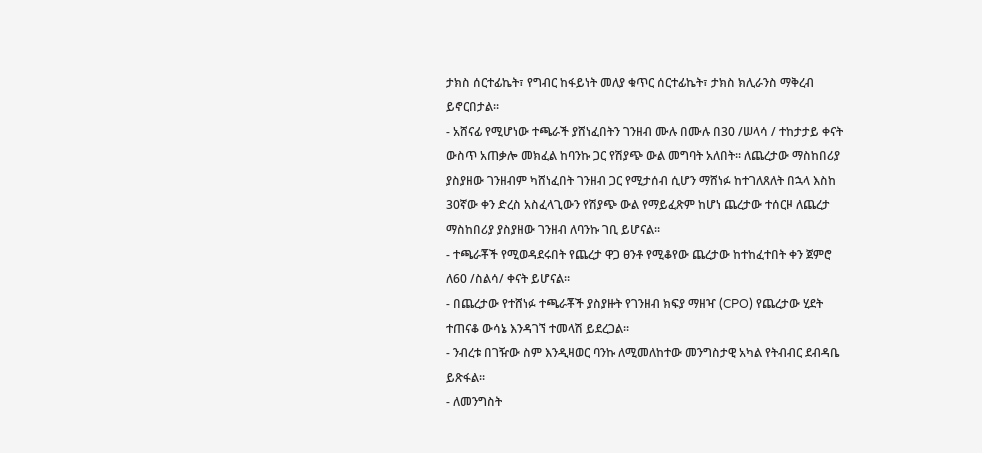ታክስ ሰርተፊኬት፣ የግብር ከፋይነት መለያ ቁጥር ሰርተፊኬት፣ ታክስ ክሊራንስ ማቅረብ ይኖርበታል፡፡
- አሸናፊ የሚሆነው ተጫራች ያሸነፈበትን ገንዘብ ሙሉ በሙሉ በ30 /ሠላሳ / ተከታታይ ቀናት ውስጥ አጠቃሎ መክፈል ከባንኩ ጋር የሽያጭ ውል መግባት አለበት፡፡ ለጨረታው ማስከበሪያ ያስያዘው ገንዘብም ካሸነፈበት ገንዘብ ጋር የሚታሰብ ሲሆን ማሸነፉ ከተገለጸለት በኋላ እስከ 30ኛው ቀን ድረስ አስፈላጊውን የሽያጭ ውል የማይፈጽም ከሆነ ጨረታው ተሰርዞ ለጨረታ ማስከበሪያ ያስያዘው ገንዘብ ለባንኩ ገቢ ይሆናል፡፡
- ተጫራቾች የሚወዳደሩበት የጨረታ ዋጋ ፀንቶ የሚቆየው ጨረታው ከተከፈተበት ቀን ጀምሮ ለ60 /ስልሳ/ ቀናት ይሆናል።
- በጨረታው የተሸነፉ ተጫራቾች ያስያዙት የገንዘብ ክፍያ ማዘዣ (CPO) የጨረታው ሂደት ተጠናቆ ውሳኔ እንዳገኘ ተመላሽ ይደረጋል፡፡
- ንብረቱ በገዥው ስም እንዲዛወር ባንኩ ለሚመለከተው መንግስታዊ አካል የትብብር ደብዳቤ ይጽፋል፡፡
- ለመንግስት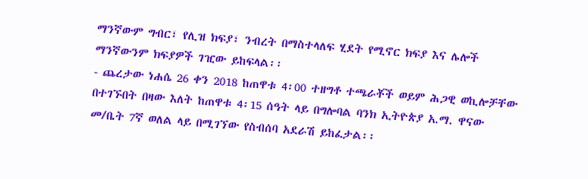ማንኛውም ግብር፣ የሊዝ ክፍያ፣ ንብረት በማስተላለፍ ሂደት የሚኖር ክፍያ እና ሌሎች ማንኛውንም ክፍያዎች ገዢው ይከፍላል፡፡
- ጨረታው ነሐሴ 26 ቀን 2018 ከጠዋቱ 4፡00 ተዘግቶ ተጫራቾች ወይም ሕጋዊ ወኪሎቻቸው በተገኙበት በዛው እለት ከጠዋቱ 4፡15 ሰዓት ላይ በግሎባል ባንክ ኢትዮጵያ አ.ማ. ዋናው መ/ቤት 7ኛ ወለል ላይ በሚገኘው የስብሰባ አደራሽ ይከፈታል፡፡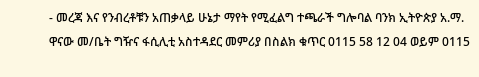- መረጃ እና የንብረቶቹን አጠቃላይ ሁኔታ ማየት የሚፈልግ ተጫራች ግሎባል ባንክ ኢትዮጵያ አ.ማ. ዋናው መ/ቤት ግዥና ፋሲሊቲ አስተዳደር መምሪያ በስልክ ቁጥር 0115 58 12 04 ወይም 0115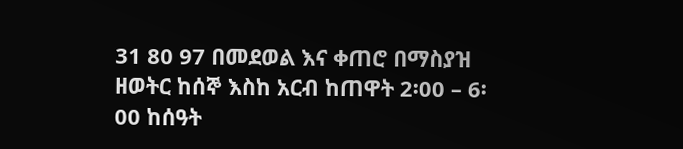31 80 97 በመደወል እና ቀጠሮ በማስያዝ ዘወትር ከሰኞ እስከ አርብ ከጠዋት 2፡00 – 6፡00 ከሰዓት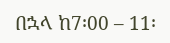በኋላ ከ7፡00 – 11፡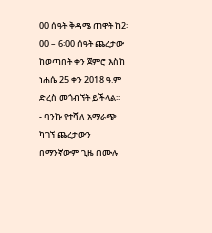00 ሰዓት ቅዳሜ ጠዋት ከ2፡00 – 6፡00 ሰዓት ጨረታው ከወጣበት ቀን ጀምሮ እስከ ነሐሴ 25 ቀን 2018 ዓ.ም ድረስ መጎብኘት ይችላል፡፡
- ባንኩ የተሻለ አማራጭ ካገኘ ጨረታውን በማንኛውም ጊዜ በሙሉ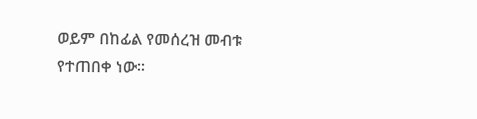ወይም በከፊል የመሰረዝ መብቱ የተጠበቀ ነው፡፡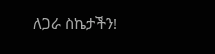ለጋራ ስኬታችን!